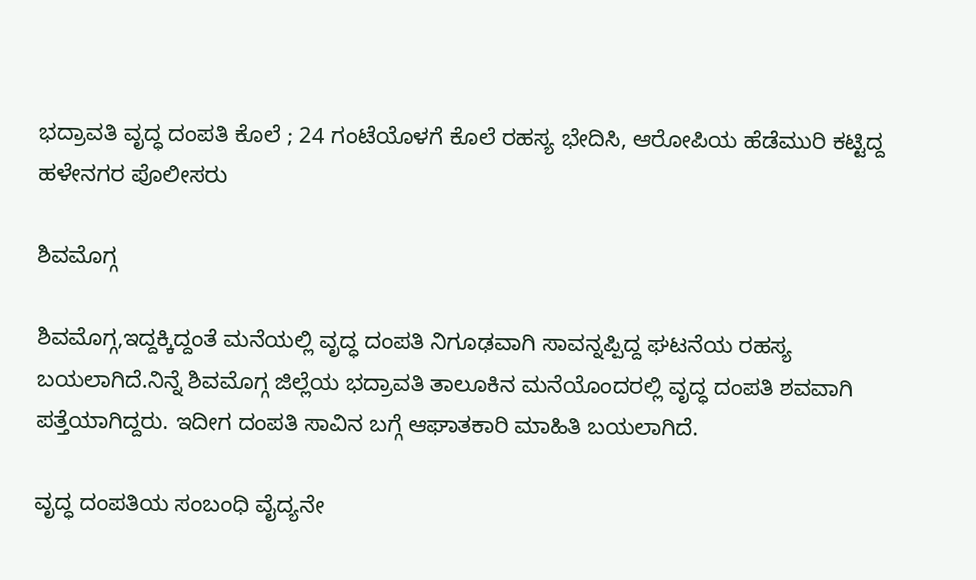ಭದ್ರಾವತಿ ವೃದ್ಧ ದಂಪತಿ ಕೊಲೆ ; 24 ಗಂಟೆಯೊಳಗೆ ಕೊಲೆ ರಹಸ್ಯ ಭೇದಿಸಿ, ಆರೋಪಿಯ ಹೆಡೆಮುರಿ ಕಟ್ಟಿದ್ದ ಹಳೇನಗರ ಪೊಲೀಸರು

ಶಿವಮೊಗ್ಗ

ಶಿವಮೊಗ್ಗ,ಇದ್ದಕ್ಕಿದ್ದಂತೆ ಮನೆಯಲ್ಲಿ ವೃದ್ಧ ದಂಪತಿ ನಿಗೂಢವಾಗಿ ಸಾವನ್ನಪ್ಪಿದ್ದ ಘಟನೆಯ ರಹಸ್ಯ ಬಯಲಾಗಿದೆ.ನಿನ್ನೆ ಶಿವಮೊಗ್ಗ ಜಿಲ್ಲೆಯ ಭದ್ರಾವತಿ ತಾಲೂಕಿನ ಮನೆಯೊಂದರಲ್ಲಿ ವೃದ್ಧ ದಂಪತಿ ಶವವಾಗಿ ಪತ್ತೆಯಾಗಿದ್ದರು. ಇದೀಗ ದಂಪತಿ ಸಾವಿನ ಬಗ್ಗೆ ಆಘಾತಕಾರಿ ಮಾಹಿತಿ ಬಯಲಾಗಿದೆ.

ವೃದ್ಧ ದಂಪತಿಯ ಸಂಬಂಧಿ ವೈದ್ಯನೇ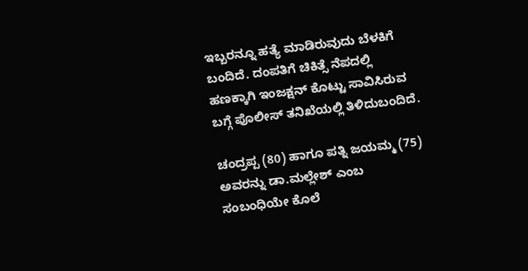ಇಬ್ಬರನ್ನೂ ಹತ್ಯೆ ಮಾಡಿರುವುದು ಬೆಳಕಿಗೆ ಬಂದಿದೆ. ದಂಪತಿಗೆ ಚಿಕಿತ್ಸೆ ನೆಪದಲ್ಲಿ ಹಣಕ್ಕಾಗಿ ಇಂಜಕ್ಷನ್ ಕೊಟ್ಟು ಸಾವಿಸಿರುವ ಬಗ್ಗೆ ಪೊಲೀಸ್ ತನಿಖೆಯಲ್ಲಿ ತಿಳಿದುಬಂದಿದೆ.

ಚಂದ್ರಪ್ಪ (80) ಹಾಗೂ ಪತ್ನಿ ಜಯಮ್ಮ (75) ಅವರನ್ನು ಡಾ.ಮಲ್ಲೇಶ್ ಎಂಬ ಸಂಬಂಧಿಯೇ ಕೊಲೆ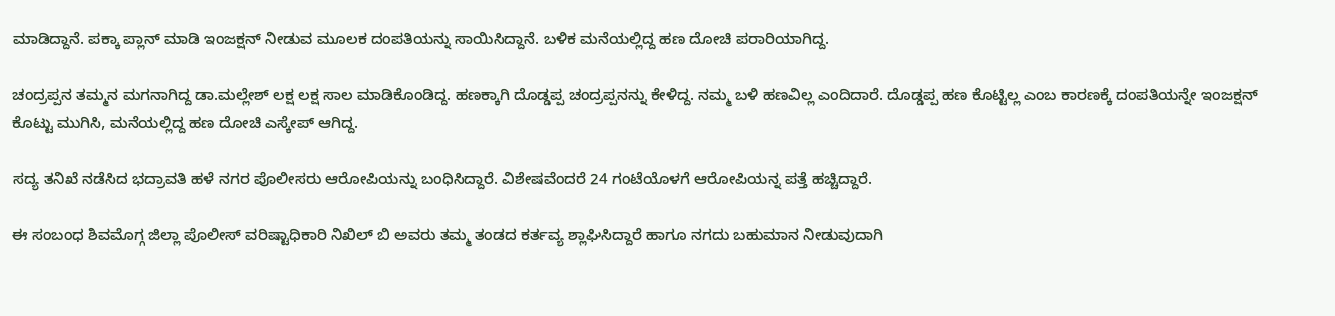ಮಾಡಿದ್ದಾನೆ. ಪಕ್ಕಾ ಪ್ಲಾನ್ ಮಾಡಿ ಇಂಜಕ್ಷನ್ ನೀಡುವ ಮೂಲಕ ದಂಪತಿಯನ್ನು ಸಾಯಿಸಿದ್ದಾನೆ. ಬಳಿಕ ಮನೆಯಲ್ಲಿದ್ದ ಹಣ ದೋಚಿ ಪರಾರಿಯಾಗಿದ್ದ.

ಚಂದ್ರಪ್ಪನ ತಮ್ಮನ ಮಗನಾಗಿದ್ದ ಡಾ.ಮಲ್ಲೇಶ್ ಲಕ್ಷ ಲಕ್ಷ ಸಾಲ ಮಾಡಿಕೊಂಡಿದ್ದ. ಹಣಕ್ಕಾಗಿ ದೊಡ್ಡಪ್ಪ ಚಂದ್ರಪ್ಪನನ್ನು ಕೇಳಿದ್ದ. ನಮ್ಮ ಬಳಿ ಹಣವಿಲ್ಲ ಎಂದಿದಾರೆ. ದೊಡ್ಡಪ್ಪ ಹಣ ಕೊಟ್ಟಿಲ್ಲ ಎಂಬ ಕಾರಣಕ್ಕೆ ದಂಪತಿಯನ್ನೇ ಇಂಜಕ್ಷನ್ ಕೊಟ್ಟು ಮುಗಿಸಿ, ಮನೆಯಲ್ಲಿದ್ದ ಹಣ ದೋಚಿ ಎಸ್ಕೇಪ್ ಆಗಿದ್ದ.

ಸದ್ಯ ತನಿಖೆ ನಡೆಸಿದ ಭದ್ರಾವತಿ ಹಳೆ ನಗರ ಪೊಲೀಸರು ಆರೋಪಿಯನ್ನು ಬಂಧಿಸಿದ್ದಾರೆ. ವಿಶೇಷವೆಂದರೆ 24 ಗಂಟೆಯೊಳಗೆ ಆರೋಪಿಯನ್ನ ಪತ್ತೆ ಹಚ್ಚಿದ್ದಾರೆ.

ಈ ಸಂಬಂಧ ಶಿವಮೊಗ್ಗ ಜಿಲ್ಲಾ ಪೊಲೀಸ್ ವರಿಷ್ಟಾಧಿಕಾರಿ ನಿಖಿಲ್ ಬಿ ಅವರು ತಮ್ಮ ತಂಡದ ಕರ್ತವ್ಯ ಶ್ಲಾಘಿಸಿದ್ದಾರೆ ಹಾಗೂ ನಗದು ಬಹುಮಾನ ನೀಡುವುದಾಗಿ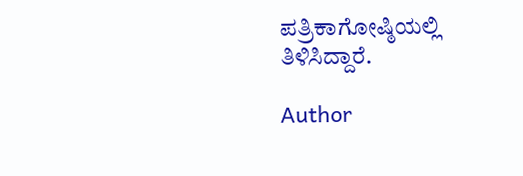ಪತ್ರಿಕಾಗೋಷ್ಠಿಯಲ್ಲಿ ತಿಳಿಸಿದ್ದಾರೆ.

Author